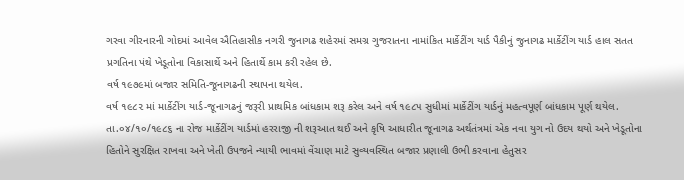ગરવા ગીરનારની ગોદમાં આવેલ ઐતિહાસીક નગરી જુનાગઢ શહેરમાં સમગ્ર ગુજરાતના નામાંકિત માર્કેટીંગ યાર્ડ પૈકીનું જુનાગઢ માર્કેટીંગ યાર્ડ હાલ સતત પ્રગતિના પંથે ખેડૂતોના વિકાસાર્થે અને હિતાર્થે કામ કરી રહેલ છે.
વર્ષ ૧૯૭૯માં બજાર સમિતિ-જૂનાગઢની સ્થાપના થયેલ.
વર્ષ ૧૯૮૨ માં માર્કેટીંગ યાર્ડ-જૂનાગઢનું જરૂરી પ્રાથમિક બાંધકામ શરૂ કરેલ અને વર્ષ ૧૯૮૫ સુધીમાં માર્કેટીંગ યાર્ડનું મહત્વપૂર્ણ બાંધકામ પૂર્ણ થયેલ.
તા.૦૪/૧૦/૧૯૮૬ ના રોજ માર્કેટીંગ યાર્ડમાં હરરાજી ની શરૂઆત થઈ અને કૃષિ આધારીત જૂનાગઢ અર્થતંત્રમાં એક નવા યુગ નો ઉદય થયો અને ખેડૂતોના હિતોને સુરક્ષિત રાખવા અને ખેતી ઉપજને ન્યાયી ભાવમાં વેંચાણ માટે સુવ્યવસ્થિત બજાર પ્રણાલી ઉભી કરવાના હેતુસર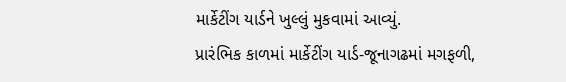માર્કેટીંગ યાર્ડને ખુલ્લું મુકવામાં આવ્યું.
પ્રારંભિક કાળમાં માર્કેટીંગ યાર્ડ-જૂનાગઢમાં મગફળી,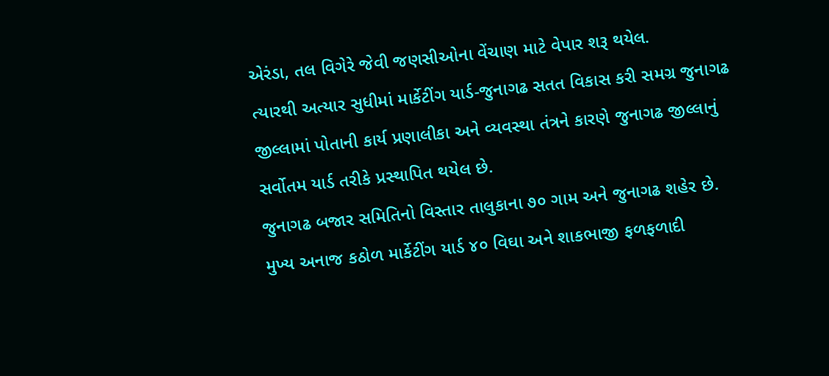એરંડા, તલ વિગેરે જેવી જણસીઓના વેંચાણ માટે વેપાર શરૂ થયેલ.
ત્યારથી અત્યાર સુધીમાં માર્કેટીંગ યાર્ડ-જુનાગઢ સતત વિકાસ કરી સમગ્ર જુનાગઢ જીલ્લામાં પોતાની કાર્ય પ્રણાલીકા અને વ્યવસ્થા તંત્રને કારણે જુનાગઢ જીલ્લાનું સર્વોતમ યાર્ડ તરીકે પ્રસ્થાપિત થયેલ છે.
જુનાગઢ બજાર સમિતિનો વિસ્તાર તાલુકાના ૭૦ ગામ અને જુનાગઢ શહેર છે.
મુખ્ય અનાજ કઠોળ માર્કેટીંગ યાર્ડ ૪૦ વિઘા અને શાકભાજી ફળફળાદી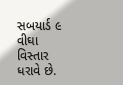સબયાર્ડ ૯ વીઘા વિસ્તાર ધરાવે છે.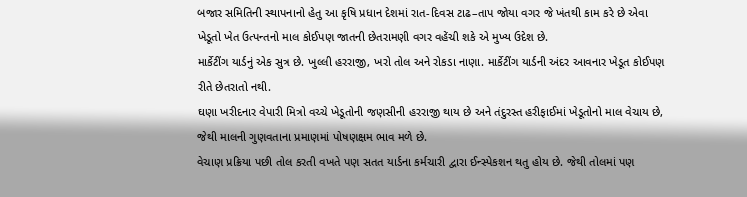બજાર સમિતિની સ્થાપનાનો હેતુ આ કૃષિ પ્રધાન દેશમાં રાત-દિવસ ટાઢ–તાપ જોયા વગર જે ખંતથી કામ કરે છે એવા ખેડૂતો ખેત ઉત્પન્તનો માલ કોઈપણ જાતની છેતરામણી વગર વહેંચી શકે એ મુખ્ય ઉદેશ છે.
માર્કેટીંગ યાર્ડનું એક સુત્ર છે. ખુલ્લી હરરાજી, ખરો તોલ અને રોકડા નાણા. માર્કેટીંગ યાર્ડની અંદર આવનાર ખેડૂત કોઈપણ રીતે છેતરાતો નથી.
ઘણા ખરીદનાર વેપારી મિત્રો વચ્ચે ખેડૂતોની જણસીની હરરાજી થાય છે અને તંદુરસ્ત હરીફાઈમાં ખેડૂતોનો માલ વેચાય છે, જેથી માલની ગુણવતાના પ્રમાણમાં પોષણક્ષમ ભાવ મળે છે.
વેચાણ પ્રક્રિયા પછી તોલ કરતી વખતે પણ સતત યાર્ડના કર્મચારી દ્વારા ઈન્સ્પેકશન થતુ હોય છે. જેથી તોલમાં પણ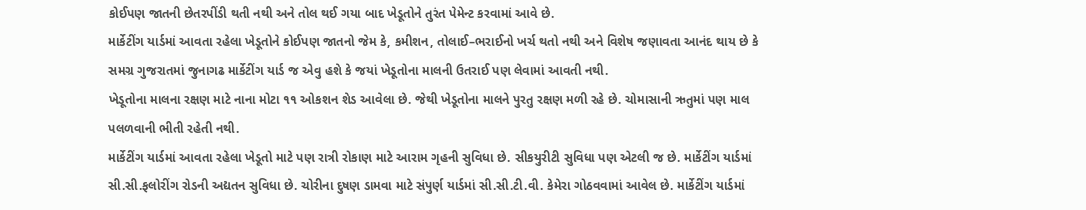કોઈપણ જાતની છેતરપીંડી થતી નથી અને તોલ થઈ ગયા બાદ ખેડૂતોને તુરંત પેમેન્ટ કરવામાં આવે છે.
માર્કેટીંગ યાર્ડમાં આવતા રહેલા ખેડૂતોને કોઈપણ જાતનો જેમ કે, કમીશન, તોલાઈ–ભરાઈનો ખર્ચ થતો નથી અને વિશેષ જણાવતા આનંદ થાય છે કે સમગ્ર ગુજરાતમાં જુનાગઢ માર્કેટીંગ યાર્ડ જ એવુ હશે કે જયાં ખેડૂતોના માલની ઉતરાઈ પણ લેવામાં આવતી નથી.
ખેડૂતોના માલના રક્ષણ માટે નાના મોટા ૧૧ ઓકશન શેડ આવેલા છે. જેથી ખેડૂતોના માલને પુરતુ રક્ષણ મળી રહે છે. ચોમાસાની ઋતુમાં પણ માલ પલળવાની ભીતી રહેતી નથી.
માર્કેટીંગ યાર્ડમાં આવતા રહેલા ખેડૂતો માટે પણ રાત્રી રોકાણ માટે આરામ ગૃહની સુવિધા છે. સીકયુરીટી સુવિધા પણ એટલી જ છે. માર્કેટીંગ યાર્ડમાં સી.સી.ફલોરીંગ રોડની અદ્યતન સુવિધા છે. ચોરીના દુષણ ડામવા માટે સંપુર્ણ યાર્ડમાં સી.સી.ટી.વી. કેમેરા ગોઠવવામાં આવેલ છે. માર્કેટીંગ યાર્ડમાં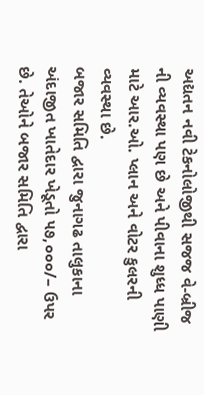અદ્યતન નવી ટેકનોલોજીથી સજજ વે-બ્રીજ ની વ્યવસ્થા પણ છે અને પીવાના શુધ્ધ પાણી માટે આર.ઓ. પ્લાન અને વોટર કુલરની વ્યવસ્થા છે.
બજાર સમિતિ દ્વારા જુનાગઢ તાલુકાના અંદાજીત ખાતેદાર ખેડૂતો ૫૭,૦૦૦/– ઉપર છે. તેઓને બજાર સમિતિ દ્વારા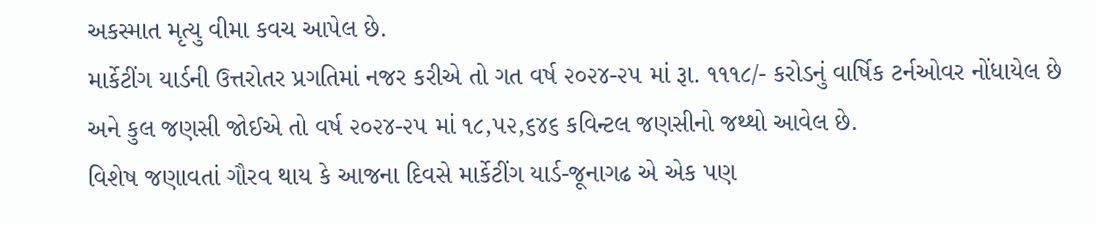અકસ્માત મૃત્યુ વીમા કવચ આપેલ છે.
માર્કેટીંગ યાર્ડની ઉત્તરોતર પ્રગતિમાં નજર કરીએ તો ગત વર્ષ ૨૦૨૪-૨૫ માં રૂા. ૧૧૧૮/- કરોડનું વાર્ષિક ટર્નઓવર નોંધાયેલ છે અને કુલ જણસી જોઈએ તો વર્ષ ૨૦૨૪-૨૫ માં ૧૮,૫૨,૬૪૬ કવિન્ટલ જણસીનો જથ્થો આવેલ છે.
વિશેષ જણાવતાં ગૌરવ થાય કે આજના દિવસે માર્કેટીંગ યાર્ડ-જૂનાગઢ એ એક પણ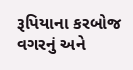રૂપિયાના કરબોજ વગરનું અને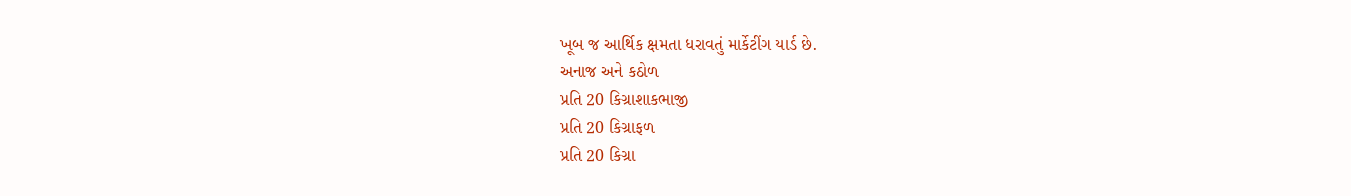ખૂબ જ આર્થિક ક્ષમતા ધરાવતું માર્કેટીંગ યાર્ડ છે.
અનાજ અને કઠોળ
પ્રતિ 20 કિગ્રાશાકભાજી
પ્રતિ 20 કિગ્રાફળ
પ્રતિ 20 કિગ્રા